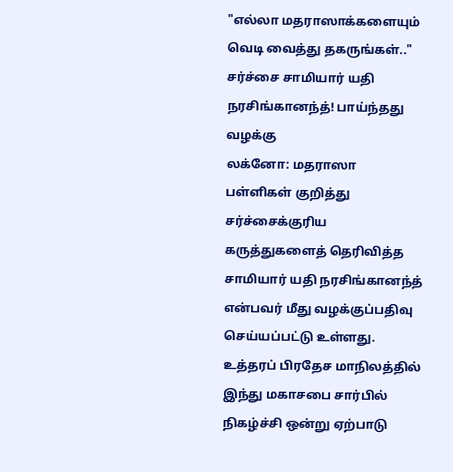"எல்லா மதராஸாக்களையும் வெடி வைத்து தகருங்கள்.." சர்ச்சை சாமியார் யதி நரசிங்கானந்த்! பாய்ந்தது வழக்கு
லக்னோ: மதராஸா பள்ளிகள் குறித்து சர்ச்சைக்குரிய கருத்துகளைத் தெரிவித்த சாமியார் யதி நரசிங்கானந்த் என்பவர் மீது வழக்குப்பதிவு செய்யப்பட்டு உள்ளது.
உத்தரப் பிரதேச மாநிலத்தில் இந்து மகாசபை சார்பில் நிகழ்ச்சி ஒன்று ஏற்பாடு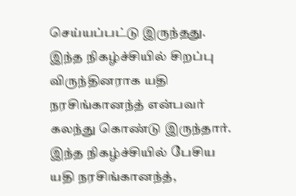செய்யப்பட்டு இருந்தது. இந்த நிகழ்ச்சியில் சிறப்பு விருந்தினராக யதி நரசிங்கானந்த் என்பவர் கலந்து கொண்டு இருந்தார்.
இந்த நிகழ்ச்சியில் பேசிய யதி நரசிங்கானந்த்,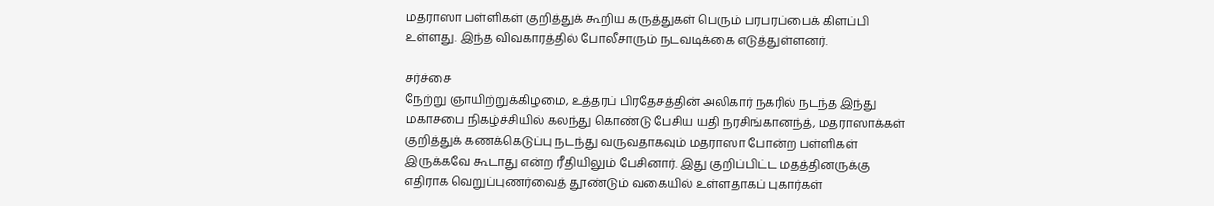மதராஸா பள்ளிகள் குறித்துக் கூறிய கருத்துகள் பெரும் பரபரப்பைக் கிளப்பி உள்ளது. இந்த விவகாரத்தில் போலீசாரும் நடவடிக்கை எடுத்துள்ளனர்.

சர்ச்சை
நேற்று ஞாயிற்றுக்கிழமை, உத்தரப் பிரதேசத்தின் அலிகார் நகரில் நடந்த இந்து மகாசபை நிகழ்ச்சியில் கலந்து கொண்டு பேசிய யதி நரசிங்கானந்த், மதராஸாக்கள் குறித்துக் கணக்கெடுப்பு நடந்து வருவதாகவும் மதராஸா போன்ற பள்ளிகள் இருக்கவே கூடாது என்ற ரீதியிலும் பேசினார். இது குறிப்பிட்ட மதத்தினருக்கு எதிராக வெறுப்புணர்வைத் தூண்டும் வகையில் உள்ளதாகப் புகார்கள்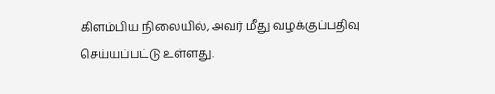கிளம்பிய நிலையில், அவர் மீது வழக்குப்பதிவு செய்யப்பட்டு உள்ளது.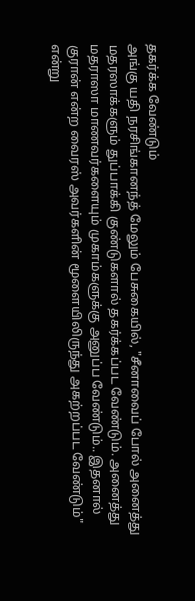தகர்க்க வேண்டும்
அங்கு யதி நரசிங்கானந்த் மேலும் பேசுகையில், "சீனாவைப் போல் அனைத்து மதரஸாக்களும் துப்பாக்கி குண்டுகளால் தகர்க்கப்பட வேண்டும். அனைத்து மதராஸா மாணவர்களையும் முகாம்களுக்கு அனுப்ப வேண்டும்.. இதனால் குரான் என்ற வைரஸ் அவர்களின் மூளையிலிருந்து அகற்றப்பட வேண்டும்" என்று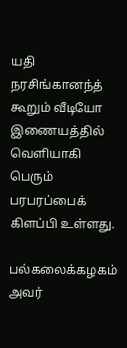யதி நரசிங்கானந்த் கூறும் வீடியோ இணையத்தில் வெளியாகி பெரும் பரபரப்பைக் கிளப்பி உள்ளது.

பல்கலைக்கழகம்
அவர்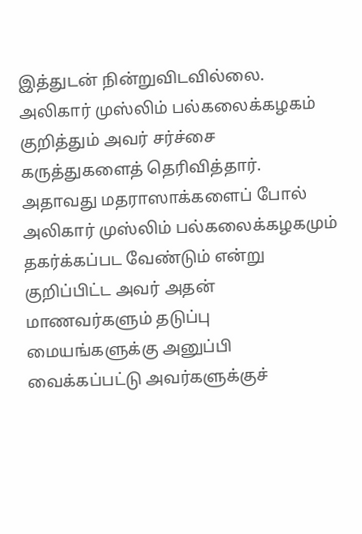இத்துடன் நின்றுவிடவில்லை. அலிகார் முஸ்லிம் பல்கலைக்கழகம் குறித்தும் அவர் சர்ச்சை கருத்துகளைத் தெரிவித்தார். அதாவது மதராஸாக்களைப் போல் அலிகார் முஸ்லிம் பல்கலைக்கழகமும் தகர்க்கப்பட வேண்டும் என்று குறிப்பிட்ட அவர் அதன் மாணவர்களும் தடுப்பு மையங்களுக்கு அனுப்பி வைக்கப்பட்டு அவர்களுக்குச்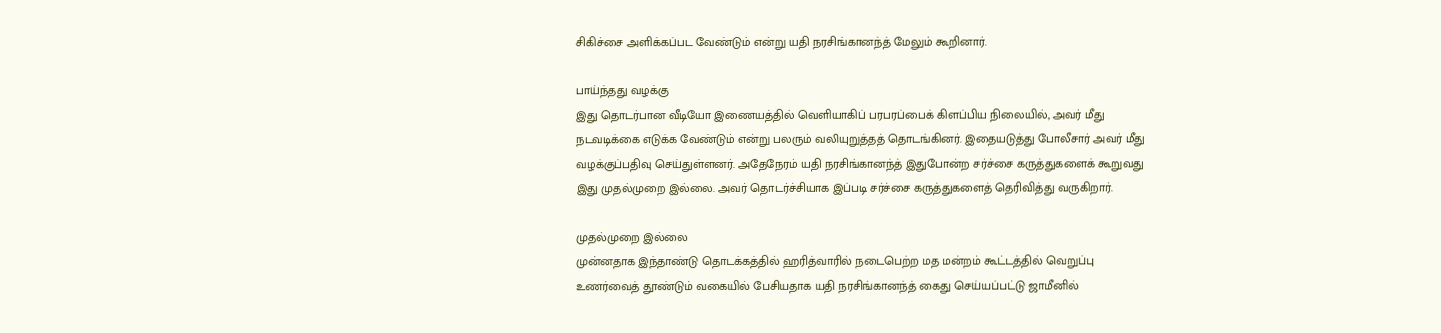சிகிச்சை அளிக்கப்பட வேண்டும் என்று யதி நரசிங்கானந்த் மேலும் கூறினார்.

பாய்ந்தது வழக்கு
இது தொடர்பான வீடியோ இணையத்தில் வெளியாகிப் பரபரப்பைக் கிளப்பிய நிலையில், அவர் மீது நடவடிக்கை எடுக்க வேண்டும் என்று பலரும் வலியுறுத்தத் தொடங்கினர். இதையடுத்து போலீசார் அவர் மீது வழக்குப்பதிவு செய்துள்ளனர். அதேநேரம் யதி நரசிங்கானந்த் இதுபோன்ற சர்ச்சை கருத்துகளைக் கூறுவது இது முதல்முறை இல்லை. அவர் தொடர்ச்சியாக இப்படி சர்ச்சை கருத்துகளைத் தெரிவித்து வருகிறார்.

முதல்முறை இல்லை
முன்னதாக இந்தாண்டு தொடக்கத்தில் ஹரித்வாரில் நடைபெற்ற மத மன்றம் கூட்டத்தில் வெறுப்பு உணர்வைத் தூண்டும் வகையில் பேசியதாக யதி நரசிங்கானந்த் கைது செய்யப்பட்டு ஜாமீனில்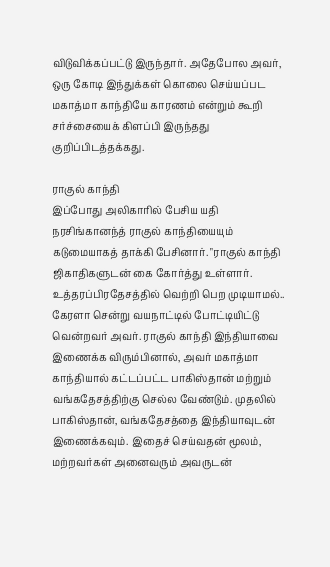விடுவிக்கப்பட்டு இருந்தார். அதேபோல அவர், ஒரு கோடி இந்துக்கள் கொலை செய்யப்பட மகாத்மா காந்தியே காரணம் என்றும் கூறி சர்ச்சையைக் கிளப்பி இருந்தது குறிப்பிடத்தக்கது.

ராகுல் காந்தி
இப்போது அலிகாரில் பேசிய யதி நரசிங்கானந்த் ராகுல் காந்தியையும் கடுமையாகத் தாக்கி பேசினார். "ராகுல் காந்தி ஜிகாதிகளுடன் கை கோர்த்து உள்ளார். உத்தரப்பிரதேசத்தில் வெற்றி பெற முடியாமல்.. கேரளா சென்று வயநாட்டில் போட்டியிட்டு வென்றவர் அவர். ராகுல் காந்தி இந்தியாவை இணைக்க விரும்பினால், அவர் மகாத்மா காந்தியால் கட்டப்பட்ட பாகிஸ்தான் மற்றும் வங்கதேசத்திற்கு செல்ல வேண்டும். முதலில் பாகிஸ்தான், வங்கதேசத்தை இந்தியாவுடன் இணைக்கவும். இதைச் செய்வதன் மூலம், மற்றவர்கள் அனைவரும் அவருடன்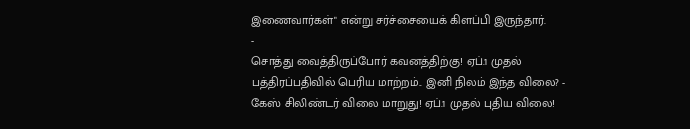இணைவார்கள்" என்று சர்ச்சையைக் கிளப்பி இருந்தார்.
-
சொத்து வைத்திருப்போர் கவனத்திற்கு! ஏப்.1 முதல் பத்திரப்பதிவில் பெரிய மாற்றம்.. இனி நிலம் இந்த விலை? -
கேஸ் சிலிண்டர் விலை மாறுது! ஏப்.1 முதல் புதிய விலை!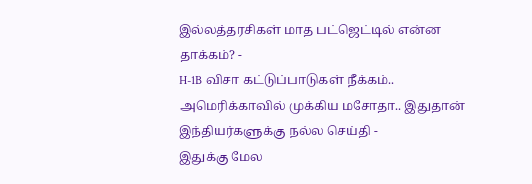இல்லத்தரசிகள் மாத பட்ஜெட்டில் என்ன தாக்கம்? -
H-1B விசா கட்டுப்பாடுகள் நீக்கம்.. அமெரிக்காவில் முக்கிய மசோதா.. இதுதான் இந்தியர்களுக்கு நல்ல செய்தி -
இதுக்கு மேல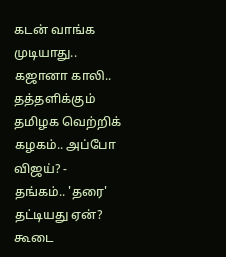கடன் வாங்க முடியாது.. கஜானா காலி.. தத்தளிக்கும் தமிழக வெற்றிக் கழகம்.. அப்போ விஜய்? -
தங்கம்.. 'தரை' தட்டியது ஏன்? கூடை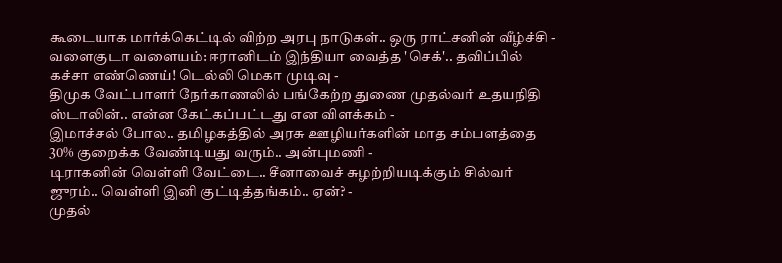கூடையாக மார்க்கெட்டில் விற்ற அரபு நாடுகள்.. ஒரு ராட்சனின் வீழ்ச்சி -
வளைகுடா வளையம்: ஈரானிடம் இந்தியா வைத்த 'செக்'.. தவிப்பில் கச்சா எண்ணெய்! டெல்லி மெகா முடிவு -
திமுக வேட்பாளர் நேர்காணலில் பங்கேற்ற துணை முதல்வர் உதயநிதி ஸ்டாலின்.. என்ன கேட்கப்பட்டது என விளக்கம் -
இமாச்சல் போல.. தமிழகத்தில் அரசு ஊழியர்களின் மாத சம்பளத்தை 30% குறைக்க வேண்டியது வரும்.. அன்புமணி -
டிராகனின் வெள்ளி வேட்டை.. சீனாவைச் சுழற்றியடிக்கும் சில்வர் ஜுரம்.. வெள்ளி இனி குட்டித்தங்கம்.. ஏன்? -
முதல்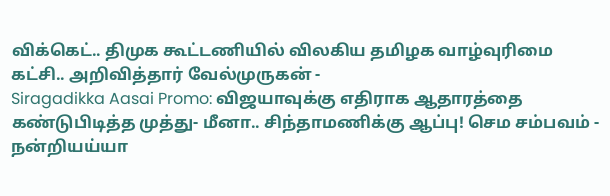விக்கெட்.. திமுக கூட்டணியில் விலகிய தமிழக வாழ்வுரிமை கட்சி.. அறிவித்தார் வேல்முருகன் -
Siragadikka Aasai Promo: விஜயாவுக்கு எதிராக ஆதாரத்தை கண்டுபிடித்த முத்து- மீனா.. சிந்தாமணிக்கு ஆப்பு! செம சம்பவம் -
நன்றியய்யா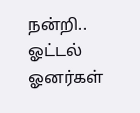நன்றி.. ஓட்டல் ஓனர்கள்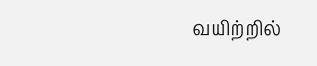வயிற்றில்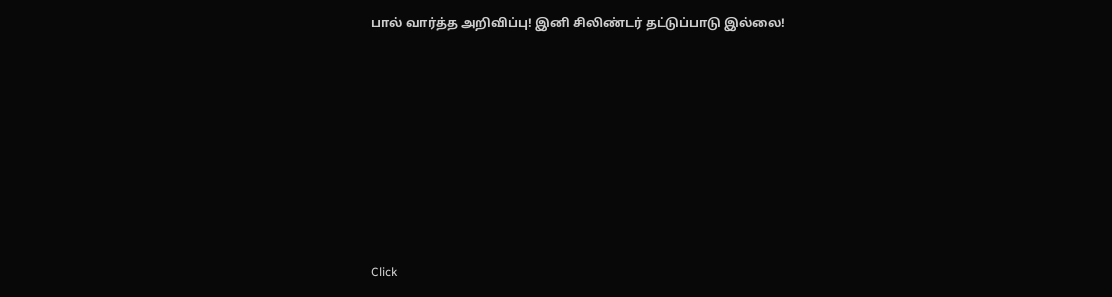பால் வார்த்த அறிவிப்பு! இனி சிலிண்டர் தட்டுப்பாடு இல்லை!












Click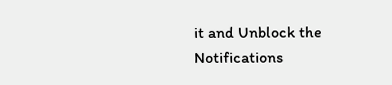it and Unblock the Notifications